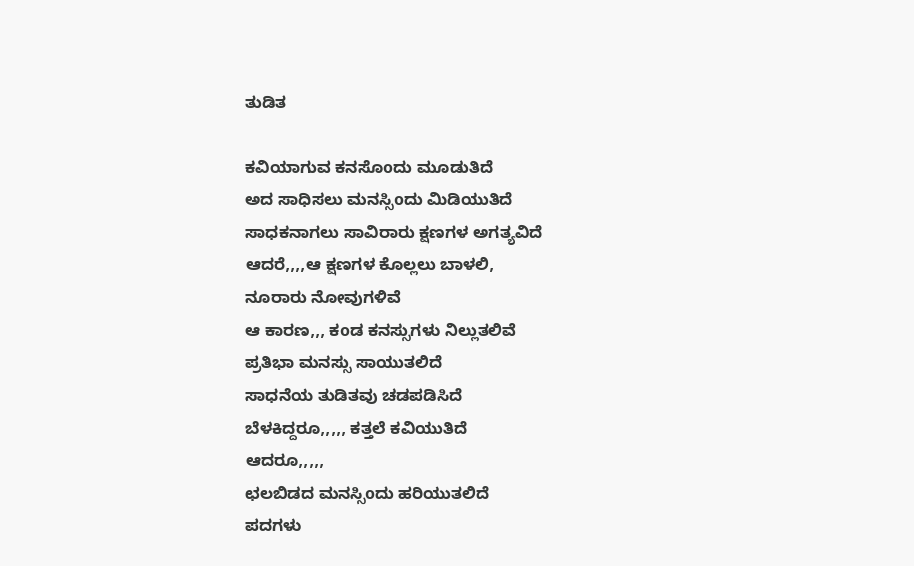ತುಡಿತ

ಕವಿಯಾಗುವ ಕನಸೊoದು ಮೂಡುತಿದೆ
ಅದ ಸಾಧಿಸಲು ಮನಸ್ಸಿoದು ಮಿಡಿಯುತಿದೆ
ಸಾಧಕನಾಗಲು ಸಾವಿರಾರು ಕ್ಷಣಗಳ ಅಗತ್ಯವಿದೆ
ಆದರೆ,,,,ಆ ಕ್ಷಣಗಳ ಕೊಲ್ಲಲು ಬಾಳಲಿ,
ನೂರಾರು ನೋವುಗಳಿವೆ
ಆ ಕಾರಣ,,, ಕoಡ ಕನಸ್ಸುಗಳು ನಿಲ್ಲುತಲಿವೆ
ಪ್ರತಿಭಾ ಮನಸ್ಸು ಸಾಯುತಲಿದೆ
ಸಾಧನೆಯ ತುಡಿತವು ಚಡಪಡಿಸಿದೆ
ಬೆಳಕಿದ್ದರೂ,,,,, ಕತ್ತಲೆ ಕವಿಯುತಿದೆ
ಆದರೂ,,,,,
ಛಲಬಿಡದ ಮನಸ್ಸಿoದು ಹರಿಯುತಲಿದೆ
ಪದಗಳು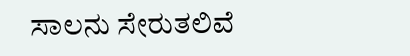ಸಾಲನು ಸೇರುತಲಿವೆ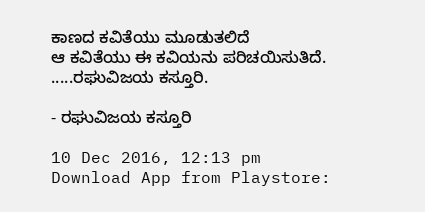ಕಾಣದ ಕವಿತೆಯು ಮೂಡುತಲಿದೆ
ಆ ಕವಿತೆಯು ಈ ಕವಿಯನು ಪರಿಚಯಿಸುತಿದೆ.
.....ರಘುವಿಜಯ ಕಸ್ತೂರಿ.

- ರಘುವಿಜಯ ಕಸ್ತೂರಿ

10 Dec 2016, 12:13 pm
Download App from Playstore: